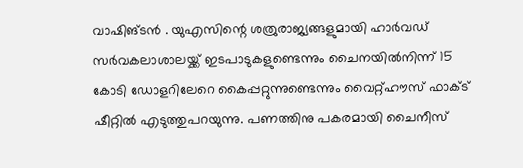വാഷിങ്ടൻ . യുഎസിന്റെ ശത്രുരാജ്യങ്ങളുമായി ഹാർവഡ് സർവകലാശാലയ്ക്ക് ഇടപാടുകളുണ്ടെന്നും ചൈനയിൽനിന്ന് 15 കോടി ഡോളറിലേറെ കൈപ്പറ്റുന്നുണ്ടെന്നും വൈറ്റ്ഹൗസ് ഫാക്ട് ഷീറ്റിൽ എടുത്തുപറയുന്നു. പണത്തിനു പകരമായി ചൈനീസ്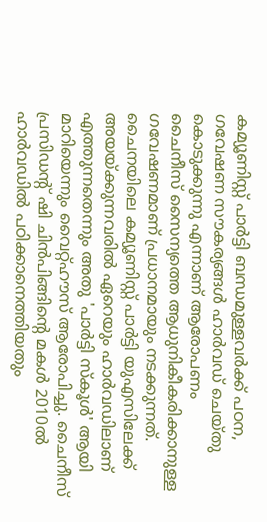കമ്യൂണിസ്റ്റ് പാർട്ടി ബന്ധമുള്ളവർക്ക് പഠന, ഗവേഷണ സൗകര്യങ്ങൾ ഹാർവഡ് ചെയ്തു കൊടുക്കുന്നു എന്നാണ് ആരോപണം
ചൈനീസ് സൈന്യത്തെ ആധുനികീകരിക്കാനുള്ള ഗവേഷണമാണ് പ്രധാനമായും നടക്കുന്നത്. ചൈനയിലെ കമ്യൂണിസ്റ്റ് പാർട്ടി യുഎസിലേക്ക് അയയ്ക്കുന്നവരിൽ ഏറെയും ഹാർവഡിലാണ് എത്തുന്നതെന്നും അതു 'പാർട്ടി സ്കൂൾ' ആയി മാറിയെന്നും വൈറ്റ്ഹൗസ് ആരോപിച്ചു. ചൈനീസ് പ്രസിഡൻ്റ് ഷി ചിൻപിങ്ങിന്റെ മകൾ 2010ൽ ഹാർവഡിൽ പഠിക്കാനെത്തിയതും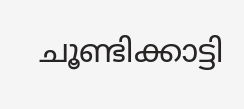ചൂണ്ടിക്കാട്ടി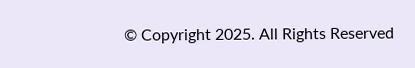© Copyright 2025. All Rights Reserved